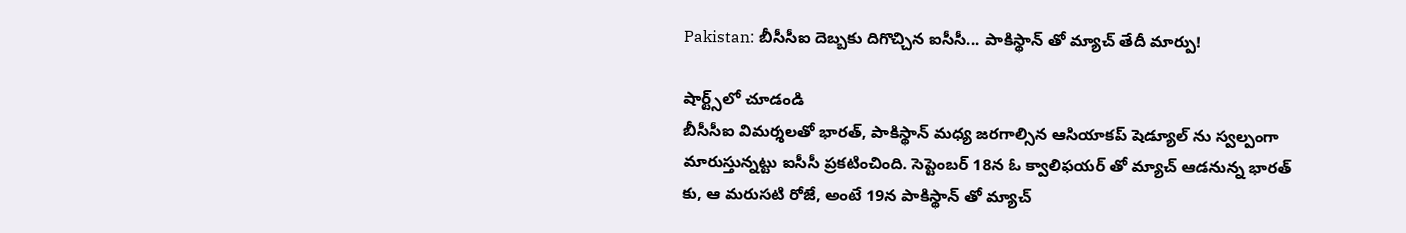Pakistan: బీసీసీఐ దెబ్బకు దిగొచ్చిన ఐసీసీ... పాకిస్థాన్ తో మ్యాచ్ తేదీ మార్పు!

షార్ట్స్‌లో చూడండి
బీసీసీఐ విమర్శలతో భారత్, పాకిస్థాన్ మధ్య జరగాల్సిన ఆసియాకప్ షెడ్యూల్ ను స్వల్పంగా మారుస్తున్నట్టు ఐసీసీ ప్రకటించింది. సెప్టెంబర్ 18న ఓ క్వాలిఫయర్ తో మ్యాచ్ ఆడనున్న భారత్ కు, ఆ మరుసటి రోజే, అంటే 19న పాకిస్థాన్ తో మ్యాచ్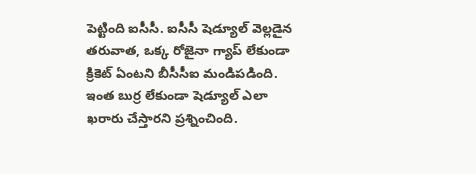పెట్టింది ఐసీసీ. ఐసీసీ షెడ్యూల్ వెల్లడైన తరువాత, ఒక్క రోజైనా గ్యాప్ లేకుండా క్రికెట్ ఏంటని బీసీసీఐ మండిపడింది. ఇంత బుర్ర లేకుండా షెడ్యూల్ ఎలా ఖరారు చేస్తారని ప్రశ్నించింది.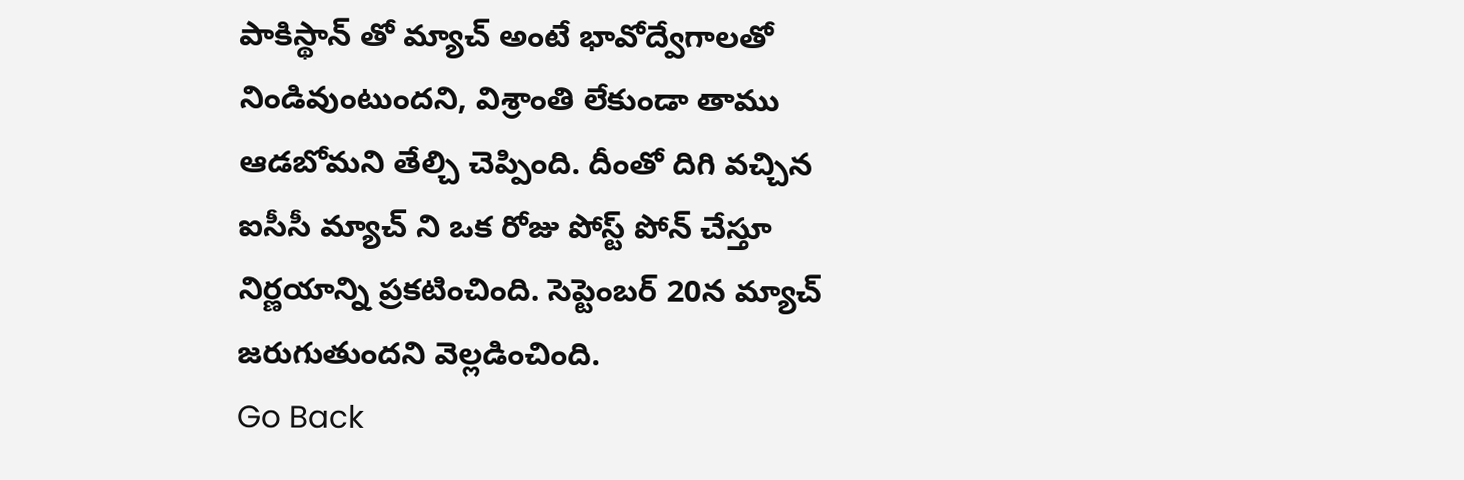పాకిస్థాన్ తో మ్యాచ్ అంటే భావోద్వేగాలతో నిండివుంటుందని, విశ్రాంతి లేకుండా తాము ఆడబోమని తేల్చి చెప్పింది. దీంతో దిగి వచ్చిన ఐసీసీ మ్యాచ్ ని ఒక రోజు పోస్ట్ పోన్ చేస్తూ నిర్ణయాన్ని ప్రకటించింది. సెప్టెంబర్ 20న మ్యాచ్ జరుగుతుందని వెల్లడించింది.
Go Back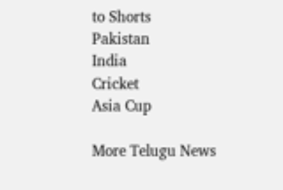to Shorts
Pakistan
India
Cricket
Asia Cup

More Telugu News